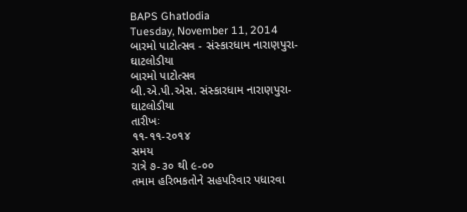BAPS Ghatlodia
Tuesday, November 11, 2014
બારમો પાટોત્સવ - સંસ્કારધામ નારાણપુરા-ઘાટલોડીયા
બારમો પાટોત્સવ
બી.એ.પી.એસ. સંસ્કારધામ નારાણપુરા-ઘાટલોડીયા
તારીખઃ
૧૧-૧૧-૨૦૧૪
સમય
રાત્રે ૭-૩૦ થી ૯-૦૦
તમામ હરિભકતોને સહપરિવાર પધારવા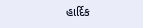હાર્દિક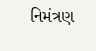નિમંત્રણ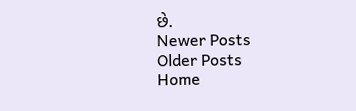છે.
Newer Posts
Older Posts
Home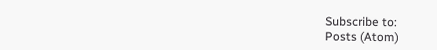Subscribe to:
Posts (Atom)